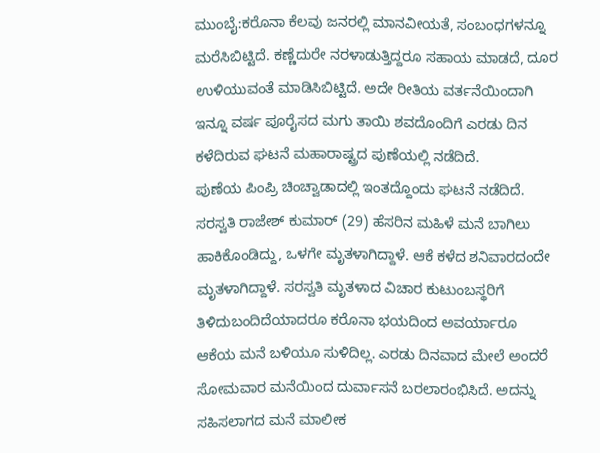ಮುಂಬೈ:ಕರೊನಾ ಕೆಲವು ಜನರಲ್ಲಿ ಮಾನವೀಯತೆ, ಸಂಬಂಧಗಳನ್ನೂ ಮರೆಸಿಬಿಟ್ಟಿದೆ. ಕಣ್ಣೆದುರೇ ನರಳಾಡುತ್ತಿದ್ದರೂ ಸಹಾಯ ಮಾಡದೆ, ದೂರ ಉಳಿಯುವಂತೆ ಮಾಡಿಸಿಬಿಟ್ಟಿದೆ. ಅದೇ ರೀತಿಯ ವರ್ತನೆಯಿಂದಾಗಿ ಇನ್ನೂ ವರ್ಷ ಪೂರೈಸದ ಮಗು ತಾಯಿ ಶವದೊಂದಿಗೆ ಎರಡು ದಿನ ಕಳೆದಿರುವ ಘಟನೆ ಮಹಾರಾಷ್ಟ್ರದ ಪುಣೆಯಲ್ಲಿ ನಡೆದಿದೆ.
ಪುಣೆಯ ಪಿಂಪ್ರಿ ಚಿಂಚ್ವಾಡಾದಲ್ಲಿ ಇಂತದ್ದೊಂದು ಘಟನೆ ನಡೆದಿದೆ. ಸರಸ್ವತಿ ರಾಜೇಶ್ ಕುಮಾರ್ (29) ಹೆಸರಿನ ಮಹಿಳೆ ಮನೆ ಬಾಗಿಲು ಹಾಕಿಕೊಂಡಿದ್ದು, ಒಳಗೇ ಮೃತಳಾಗಿದ್ದಾಳೆ. ಆಕೆ ಕಳೆದ ಶನಿವಾರದಂದೇ ಮೃತಳಾಗಿದ್ದಾಳೆ. ಸರಸ್ವತಿ ಮೃತಳಾದ ವಿಚಾರ ಕುಟುಂಬಸ್ಥರಿಗೆ ತಿಳಿದುಬಂದಿದೆಯಾದರೂ ಕರೊನಾ ಭಯದಿಂದ ಅವರ್ಯಾರೂ ಆಕೆಯ ಮನೆ ಬಳಿಯೂ ಸುಳಿದಿಲ್ಲ. ಎರಡು ದಿನವಾದ ಮೇಲೆ ಅಂದರೆ ಸೋಮವಾರ ಮನೆಯಿಂದ ದುರ್ವಾಸನೆ ಬರಲಾರಂಭಿಸಿದೆ. ಅದನ್ನು ಸಹಿಸಲಾಗದ ಮನೆ ಮಾಲೀಕ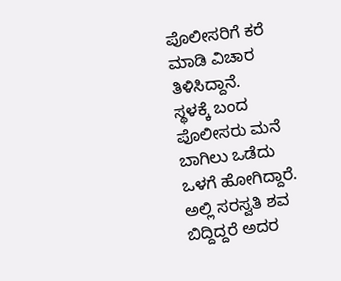ಪೊಲೀಸರಿಗೆ ಕರೆ ಮಾಡಿ ವಿಚಾರ ತಿಳಿಸಿದ್ದಾನೆ.
ಸ್ಥಳಕ್ಕೆ ಬಂದ ಪೊಲೀಸರು ಮನೆ ಬಾಗಿಲು ಒಡೆದು ಒಳಗೆ ಹೋಗಿದ್ದಾರೆ. ಅಲ್ಲಿ ಸರಸ್ವತಿ ಶವ ಬಿದ್ದಿದ್ದರೆ ಅದರ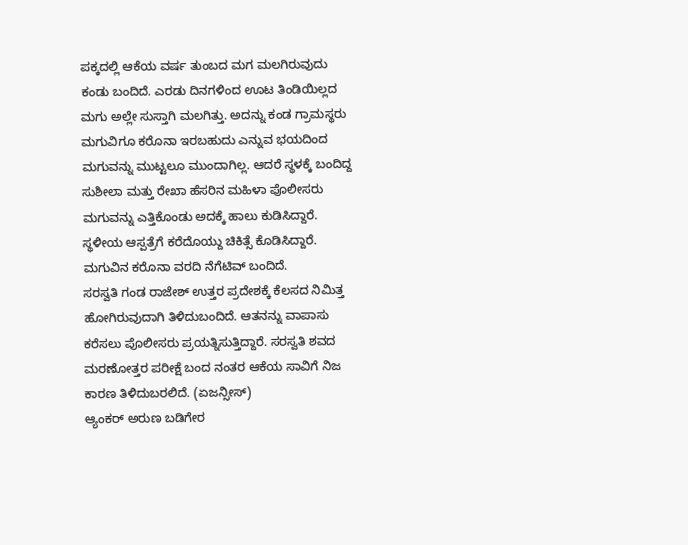ಪಕ್ಕದಲ್ಲಿ ಆಕೆಯ ವರ್ಷ ತುಂಬದ ಮಗ ಮಲಗಿರುವುದು ಕಂಡು ಬಂದಿದೆ. ಎರಡು ದಿನಗಳಿಂದ ಊಟ ತಿಂಡಿಯಿಲ್ಲದ ಮಗು ಅಲ್ಲೇ ಸುಸ್ತಾಗಿ ಮಲಗಿತ್ತು. ಅದನ್ನು ಕಂಡ ಗ್ರಾಮಸ್ಥರು ಮಗುವಿಗೂ ಕರೊನಾ ಇರಬಹುದು ಎನ್ನುವ ಭಯದಿಂದ ಮಗುವನ್ನು ಮುಟ್ಟಲೂ ಮುಂದಾಗಿಲ್ಲ. ಆದರೆ ಸ್ಥಳಕ್ಕೆ ಬಂದಿದ್ದ ಸುಶೀಲಾ ಮತ್ತು ರೇಖಾ ಹೆಸರಿನ ಮಹಿಳಾ ಪೊಲೀಸರು ಮಗುವನ್ನು ಎತ್ತಿಕೊಂಡು ಅದಕ್ಕೆ ಹಾಲು ಕುಡಿಸಿದ್ದಾರೆ. ಸ್ಥಳೀಯ ಆಸ್ಪತ್ರೆಗೆ ಕರೆದೊಯ್ದು ಚಿಕಿತ್ಸೆ ಕೊಡಿಸಿದ್ದಾರೆ. ಮಗುವಿನ ಕರೊನಾ ವರದಿ ನೆಗೆಟಿವ್ ಬಂದಿದೆ.
ಸರಸ್ವತಿ ಗಂಡ ರಾಜೇಶ್ ಉತ್ತರ ಪ್ರದೇಶಕ್ಕೆ ಕೆಲಸದ ನಿಮಿತ್ತ ಹೋಗಿರುವುದಾಗಿ ತಿಳಿದುಬಂದಿದೆ. ಆತನನ್ನು ವಾಪಾಸು ಕರೆಸಲು ಪೊಲೀಸರು ಪ್ರಯತ್ನಿಸುತ್ತಿದ್ದಾರೆ. ಸರಸ್ವತಿ ಶವದ ಮರಣೋತ್ತರ ಪರೀಕ್ಷೆ ಬಂದ ನಂತರ ಆಕೆಯ ಸಾವಿಗೆ ನಿಜ ಕಾರಣ ತಿಳಿದುಬರಲಿದೆ. (ಏಜನ್ಸೀಸ್)
ಆ್ಯಂಕರ್ ಅರುಣ ಬಡಿಗೇರ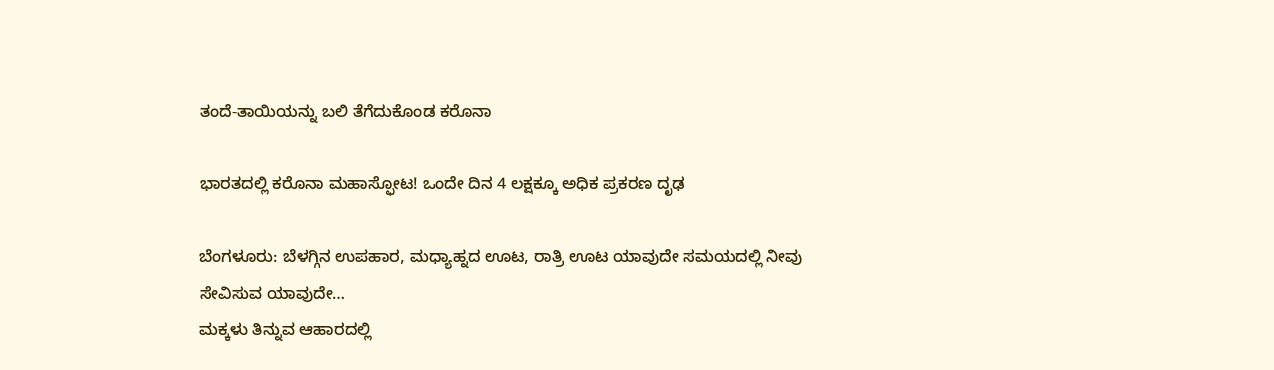ತಂದೆ-ತಾಯಿಯನ್ನು ಬಲಿ ತೆಗೆದುಕೊಂಡ ಕರೊನಾ

ಭಾರತದಲ್ಲಿ ಕರೊನಾ ಮಹಾಸ್ಫೋಟ! ಒಂದೇ ದಿನ 4 ಲಕ್ಷಕ್ಕೂ ಅಧಿಕ ಪ್ರಕರಣ ದೃಢ

ಬೆಂಗಳೂರು: ಬೆಳಗ್ಗಿನ ಉಪಹಾರ, ಮಧ್ಯಾಹ್ನದ ಊಟ, ರಾತ್ರಿ ಊಟ ಯಾವುದೇ ಸಮಯದಲ್ಲಿ ನೀವು ಸೇವಿಸುವ ಯಾವುದೇ…
ಮಕ್ಕಳು ತಿನ್ನುವ ಆಹಾರದಲ್ಲಿ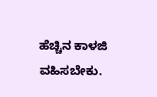ಹೆಚ್ಚಿನ ಕಾಳಜಿ ವಹಿಸಬೇಕು.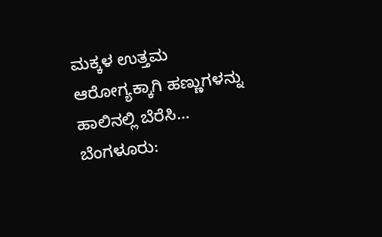ಮಕ್ಕಳ ಉತ್ತಮ ಆರೋಗ್ಯಕ್ಕಾಗಿ ಹಣ್ಣುಗಳನ್ನು ಹಾಲಿನಲ್ಲಿ ಬೆರೆಸಿ…
ಬೆಂಗಳೂರು: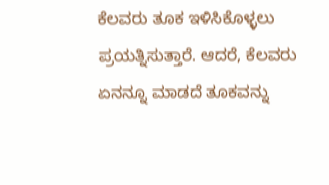ಕೆಲವರು ತೂಕ ಇಳಿಸಿಕೊಳ್ಳಲು ಪ್ರಯತ್ನಿಸುತ್ತಾರೆ. ಆದರೆ, ಕೆಲವರು ಏನನ್ನೂ ಮಾಡದೆ ತೂಕವನ್ನು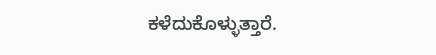ಕಳೆದುಕೊಳ್ಳುತ್ತಾರೆ.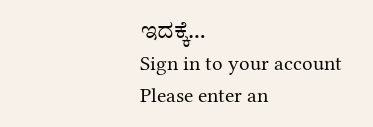ಇದಕ್ಕೆ…
Sign in to your account
Please enter an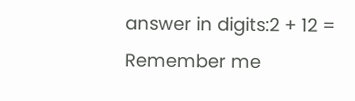answer in digits:2 + 12 =
Remember me